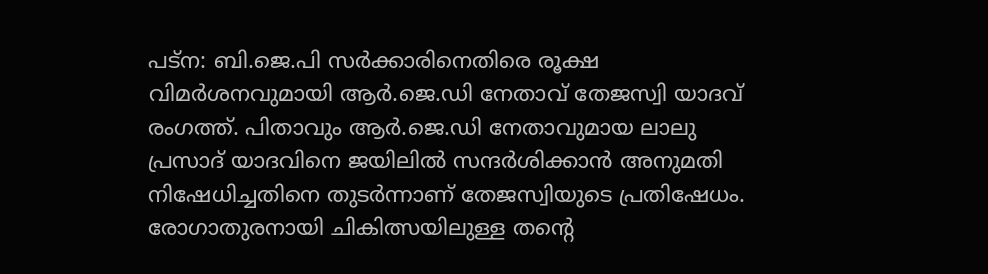പട്ന: ബി.ജെ.പി സർക്കാരിനെതിരെ രൂക്ഷ വിമർശനവുമായി ആർ.ജെ.ഡി നേതാവ് തേജസ്വി യാദവ് രംഗത്ത്. പിതാവും ആർ.ജെ.ഡി നേതാവുമായ ലാലു പ്രസാദ് യാദവിനെ ജയിലിൽ സന്ദർശിക്കാൻ അനുമതി നിഷേധിച്ചതിനെ തുടർന്നാണ് തേജസ്വിയുടെ പ്രതിഷേധം. രോഗാതുരനായി ചികിത്സയിലുള്ള തന്റെ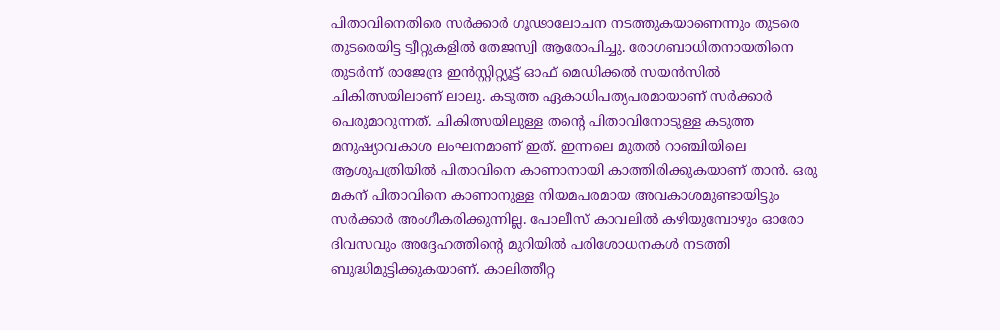പിതാവിനെതിരെ സർക്കാർ ഗൂഢാലോചന നടത്തുകയാണെന്നും തുടരെ തുടരെയിട്ട ട്വീറ്റുകളിൽ തേജസ്വി ആരോപിച്ചു. രോഗബാധിതനായതിനെ തുടർന്ന് രാജേന്ദ്ര ഇൻസ്റ്റിറ്റ്യൂട്ട് ഓഫ് മെഡിക്കൽ സയൻസിൽ ചികിത്സയിലാണ് ലാലു. കടുത്ത ഏകാധിപത്യപരമായാണ് സർക്കാർ പെരുമാറുന്നത്. ചികിത്സയിലുള്ള തന്റെ പിതാവിനോടുള്ള കടുത്ത മനുഷ്യാവകാശ ലംഘനമാണ് ഇത്. ഇന്നലെ മുതൽ റാഞ്ചിയിലെ ആശുപത്രിയിൽ പിതാവിനെ കാണാനായി കാത്തിരിക്കുകയാണ് താൻ. ഒരു മകന് പിതാവിനെ കാണാനുള്ള നിയമപരമായ അവകാശമുണ്ടായിട്ടും സർക്കാർ അംഗീകരിക്കുന്നില്ല. പോലീസ് കാവലിൽ കഴിയുമ്പോഴും ഓരോ ദിവസവും അദ്ദേഹത്തിന്റെ മുറിയിൽ പരിശോധനകൾ നടത്തി ബുദ്ധിമുട്ടിക്കുകയാണ്. കാലിത്തീറ്റ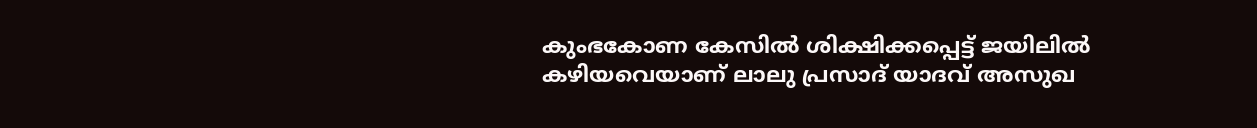കുംഭകോണ കേസിൽ ശിക്ഷിക്കപ്പെട്ട് ജയിലിൽ കഴിയവെയാണ് ലാലു പ്രസാദ് യാദവ് അസുഖ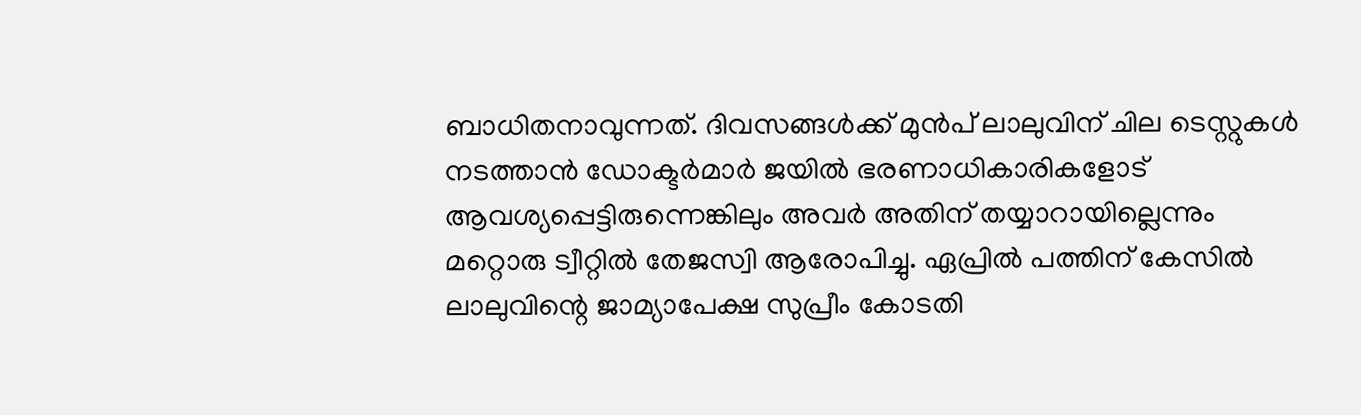ബാധിതനാവുന്നത്. ദിവസങ്ങൾക്ക് മുൻപ് ലാലുവിന് ചില ടെസ്റ്റുകൾ നടത്താൻ ഡോക്ടർമാർ ജയിൽ ഭരണാധികാരികളോട് ആവശ്യപ്പെട്ടിരുന്നെങ്കിലും അവർ അതിന് തയ്യാറായില്ലെന്നും മറ്റൊരു ട്വീറ്റിൽ തേജസ്വി ആരോപിച്ചു. ഏപ്രിൽ പത്തിന് കേസിൽ ലാലുവിന്റെ ജാമ്യാപേക്ഷ സുപ്രീം കോടതി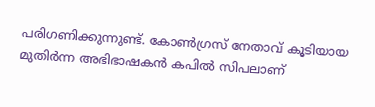പരിഗണിക്കുന്നുണ്ട്. കോൺഗ്രസ് നേതാവ് കൂടിയായ മുതിർന്ന അഭിഭാഷകൻ കപിൽ സിപലാണ്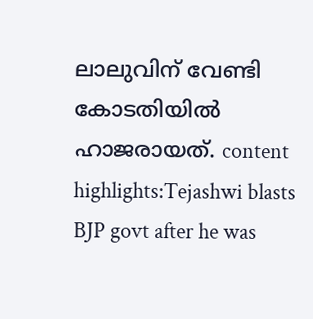ലാലുവിന് വേണ്ടി കോടതിയിൽ ഹാജരായത്. content highlights:Tejashwi blasts BJP govt after he was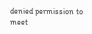denied permission to meet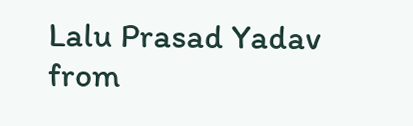Lalu Prasad Yadav
from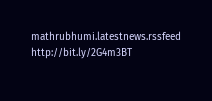mathrubhumi.latestnews.rssfeed http://bit.ly/2G4m3BT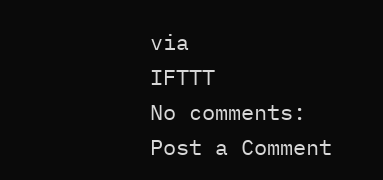via
IFTTT
No comments:
Post a Comment